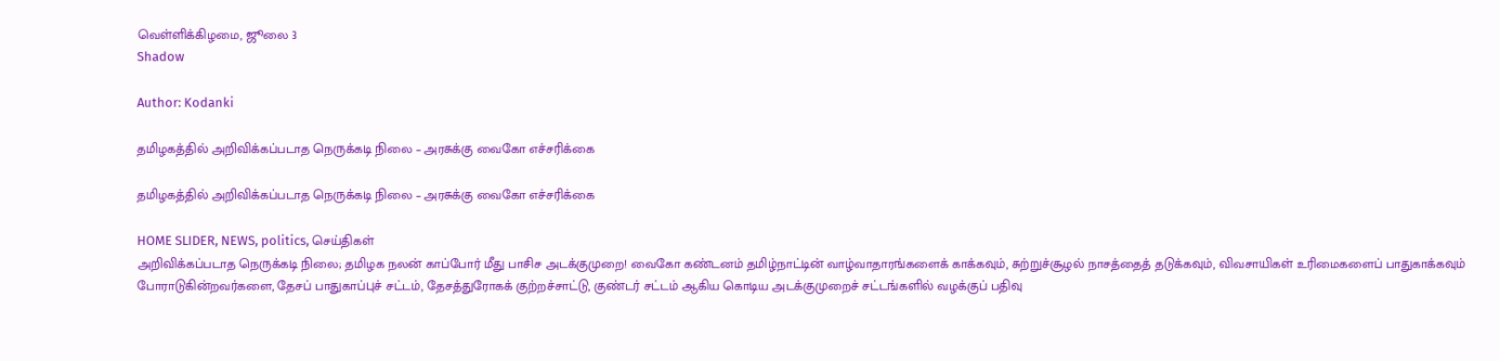வெள்ளிக்கிழமை, ஜூலை 3
Shadow

Author: Kodanki

தமிழகத்தில் அறிவிக்கப்படாத நெருக்கடி நிலை – அரசுக்கு வைகோ எச்சரிக்கை

தமிழகத்தில் அறிவிக்கப்படாத நெருக்கடி நிலை – அரசுக்கு வைகோ எச்சரிக்கை

HOME SLIDER, NEWS, politics, செய்திகள்
அறிவிக்கப்படாத நெருக்கடி நிலை; தமிழக நலன் காப்போர் மீது பாசிச அடக்குமுறை! வைகோ கண்டனம் தமிழ்நாட்டின் வாழ்வாதாரங்களைக் காக்கவும், சுற்றுச்சூழல் நாசத்தைத் தடுக்கவும், விவசாயிகள் உரிமைகளைப் பாதுகாக்கவும் போராடுகின்றவர்களை, தேசப் பாதுகாப்புச் சட்டம், தேசத்துரோகக் குற்றச்சாட்டு, குண்டர் சட்டம் ஆகிய கொடிய அடக்குமுறைச் சட்டங்களில் வழக்குப் பதிவு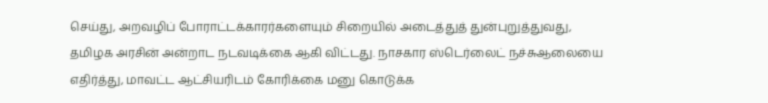செய்து, அறவழிப் போராட்டக்காரர்களையும் சிறையில் அடைத்துத் துன்புறுத்துவது, தமிழக அரசின் அன்றாட நடவடிக்கை ஆகி விட்டது. நாசகார ஸ்டெர்லைட் நச்சுஆலையை எதிர்த்து, மாவட்ட ஆட்சியரிடம் கோரிக்கை மனு கொடுக்க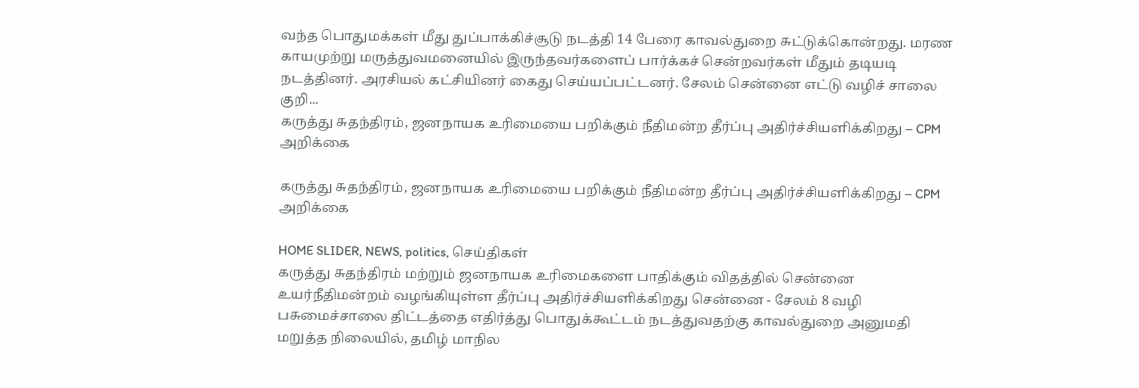வந்த பொதுமக்கள் மீது துப்பாக்கிச்சூடு நடத்தி 14 பேரை காவல்துறை சுட்டுக்கொன்றது. மரண காயமுற்று மருத்துவமனையில் இருந்தவர்களைப் பார்க்கச் சென்றவர்கள் மீதும் தடியடி நடத்தினர். அரசியல் கட்சியினர் கைது செய்யப்பட்டனர். சேலம் சென்னை எட்டு வழிச் சாலை குறி...
கருத்து சுதந்திரம், ஜனநாயக உரிமையை பறிக்கும் நீதிமன்ற தீர்ப்பு அதிர்ச்சியளிக்கிறது – CPM அறிக்கை

கருத்து சுதந்திரம், ஜனநாயக உரிமையை பறிக்கும் நீதிமன்ற தீர்ப்பு அதிர்ச்சியளிக்கிறது – CPM அறிக்கை

HOME SLIDER, NEWS, politics, செய்திகள்
கருத்து சுதந்திரம் மற்றும் ஜனநாயக உரிமைகளை பாதிக்கும் விதத்தில் சென்னை உயர்நீதிமன்றம் வழங்கியுள்ள தீர்ப்பு அதிர்ச்சியளிக்கிறது சென்னை - சேலம் 8 வழி பசுமைச்சாலை திட்டத்தை எதிர்த்து பொதுக்கூட்டம் நடத்துவதற்கு காவல்துறை அனுமதி மறுத்த நிலையில், தமிழ் மாநில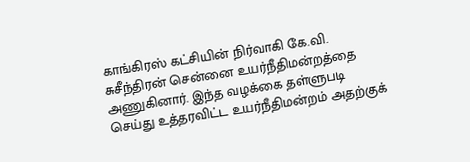காங்கிரஸ் கட்சியின் நிர்வாகி கே.வி. சுசீந்திரன் சென்னை உயர்நீதிமன்றத்தை அணுகினார். இந்த வழக்கை தள்ளுபடி செய்து உத்தரவிட்ட உயர்நீதிமன்றம் அதற்குக்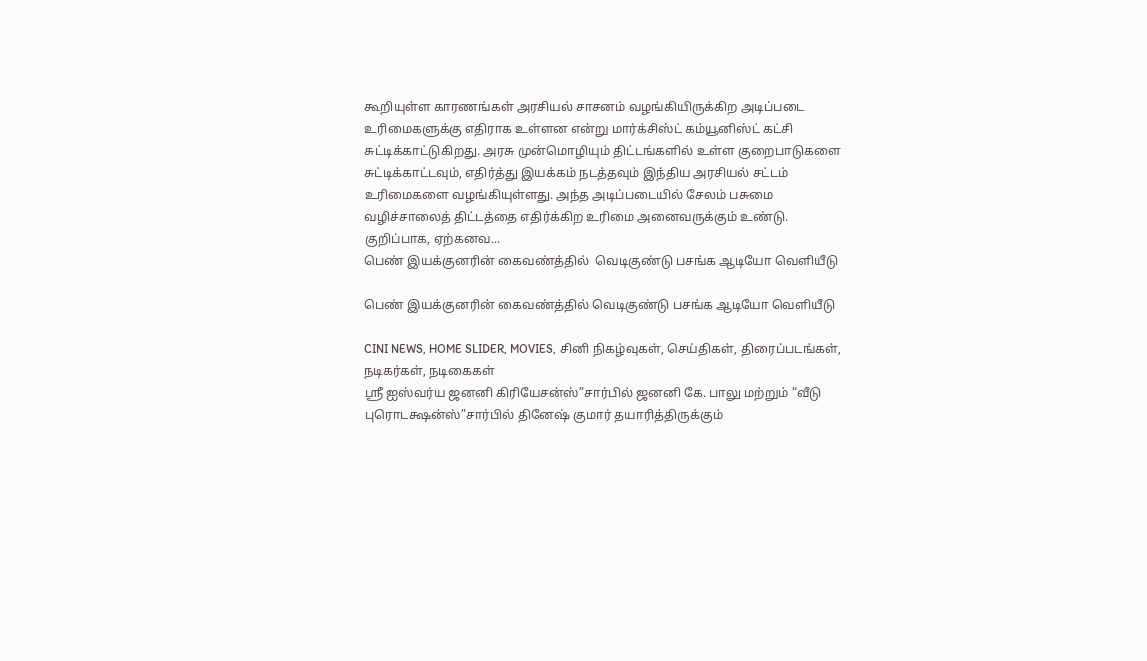கூறியுள்ள காரணங்கள் அரசியல் சாசனம் வழங்கியிருக்கிற அடிப்படை உரிமைகளுக்கு எதிராக உள்ளன என்று மார்க்சிஸ்ட் கம்யூனிஸ்ட் கட்சி சுட்டிக்காட்டுகிறது. அரசு முன்மொழியும் திட்டங்களில் உள்ள குறைபாடுகளை சுட்டிக்காட்டவும், எதிர்த்து இயக்கம் நடத்தவும் இந்திய அரசியல் சட்டம் உரிமைகளை வழங்கியுள்ளது. அந்த அடிப்படையில் சேலம் பசுமை வழிச்சாலைத் திட்டத்தை எதிர்க்கிற உரிமை அனைவருக்கும் உண்டு. குறிப்பாக, ஏற்கனவ...
பெண் இயக்குனரின் கைவண்த்தில்  வெடிகுண்டு பசங்க ஆடியோ வெளியீடு

பெண் இயக்குனரின் கைவண்த்தில் வெடிகுண்டு பசங்க ஆடியோ வெளியீடு

CINI NEWS, HOME SLIDER, MOVIES, சினி நிகழ்வுகள், செய்திகள், திரைப்படங்கள், நடிகர்கள், நடிகைகள்
ஸ்ரீ ஐஸ்வர்ய ஜனனி கிரியேசன்ஸ்”சார்பில் ஜனனி கே. பாலு மற்றும் “வீடு புரொடக்ஷன்ஸ்”சார்பில் தினேஷ் குமார் தயாரித்திருக்கும்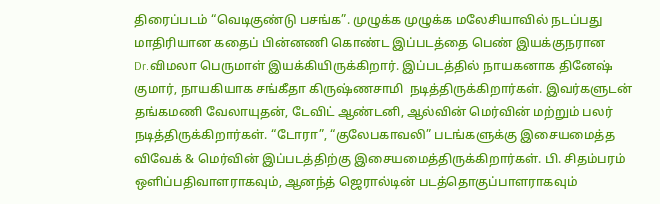திரைப்படம் “வெடிகுண்டு பசங்க”. முழுக்க முழுக்க மலேசியாவில் நடப்பது மாதிரியான கதைப் பின்னணி கொண்ட இப்படத்தை பெண் இயக்குநரான Dr.விமலா பெருமாள் இயக்கியிருக்கிறார். இப்படத்தில் நாயகனாக தினேஷ் குமார், நாயகியாக சங்கீதா கிருஷ்ணசாமி  நடித்திருக்கிறார்கள். இவர்களுடன் தங்கமணி வேலாயுதன், டேவிட் ஆண்டனி, ஆல்வின் மெர்வின் மற்றும் பலர் நடித்திருக்கிறார்கள். “டோரா”, “குலேபகாவலி” படங்களுக்கு இசையமைத்த விவேக் & மெர்வின் இப்படத்திற்கு இசையமைத்திருக்கிறார்கள். பி. சிதம்பரம் ஒளிப்பதிவாளராகவும், ஆனந்த் ஜெரால்டின் படத்தொகுப்பாளராகவும்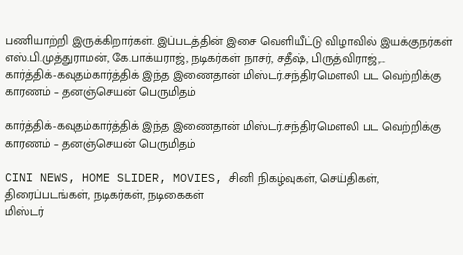பணியாற்றி இருக்கிறார்கள். இப்படத்தின் இசை வெளியீட்டு விழாவில் இயக்குநர்கள் எஸ்.பி.முத்துராமன், கே.பாக்யராஜ், நடிகர்கள் நாசர், சதீஷ், பிருத்விராஜ்,...
கார்த்திக்-கவுதம்கார்த்திக் இந்த இணைதான் மிஸ்டர்.சந்திரமெளலி பட வெற்றிக்கு காரணம் – தனஞ்செயன் பெருமிதம்

கார்த்திக்-கவுதம்கார்த்திக் இந்த இணைதான் மிஸ்டர்.சந்திரமெளலி பட வெற்றிக்கு காரணம் – தனஞ்செயன் பெருமிதம்

CINI NEWS, HOME SLIDER, MOVIES, சினி நிகழ்வுகள், செய்திகள், திரைப்படங்கள், நடிகர்கள், நடிகைகள்
மிஸ்டர்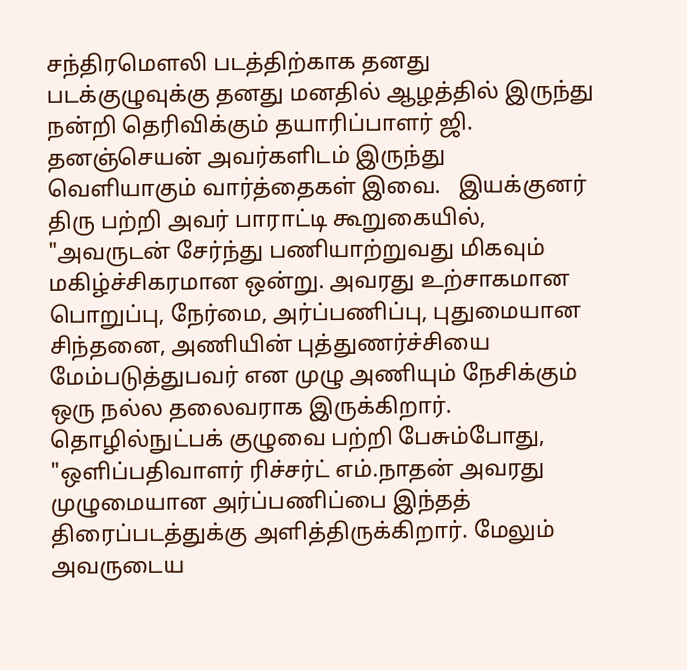சந்திரமௌலி படத்திற்காக தனது படக்குழுவுக்கு தனது மனதில் ஆழத்தில் இருந்து நன்றி தெரிவிக்கும் தயாரிப்பாளர் ஜி. தனஞ்செயன் அவர்களிடம் இருந்து வெளியாகும் வார்த்தைகள் இவை.   இயக்குனர் திரு பற்றி அவர் பாராட்டி கூறுகையில், "அவருடன் சேர்ந்து பணியாற்றுவது மிகவும் மகிழ்ச்சிகரமான ஒன்று. அவரது உற்சாகமான பொறுப்பு, நேர்மை, அர்ப்பணிப்பு, புதுமையான சிந்தனை, அணியின் புத்துணர்ச்சியை மேம்படுத்துபவர் என முழு அணியும் நேசிக்கும் ஒரு நல்ல தலைவராக இருக்கிறார்.   தொழில்நுட்பக் குழுவை பற்றி பேசும்போது, "ஒளிப்பதிவாளர் ரிச்சர்ட் எம்.நாதன் அவரது முழுமையான அர்ப்பணிப்பை இந்தத் திரைப்படத்துக்கு அளித்திருக்கிறார். மேலும் அவருடைய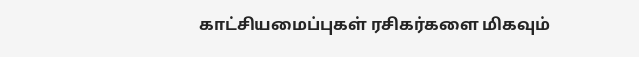காட்சியமைப்புகள் ரசிகர்களை மிகவும்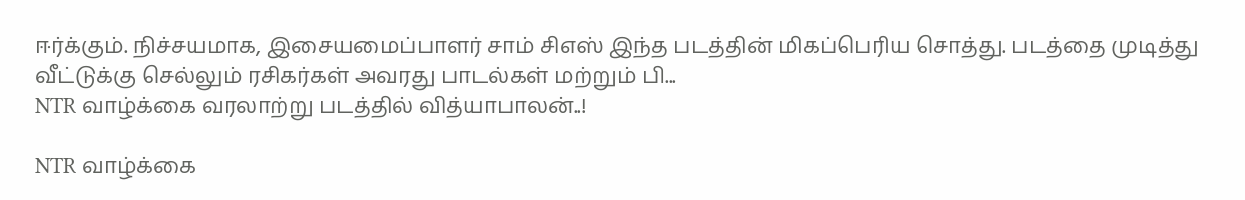ஈர்க்கும். நிச்சயமாக, இசையமைப்பாளர் சாம் சிஎஸ் இந்த படத்தின் மிகப்பெரிய சொத்து. படத்தை முடித்து வீட்டுக்கு செல்லும் ரசிகர்கள் அவரது பாடல்கள் மற்றும் பி...
NTR வாழ்க்கை வரலாற்று படத்தில் வித்யாபாலன்..!

NTR வாழ்க்கை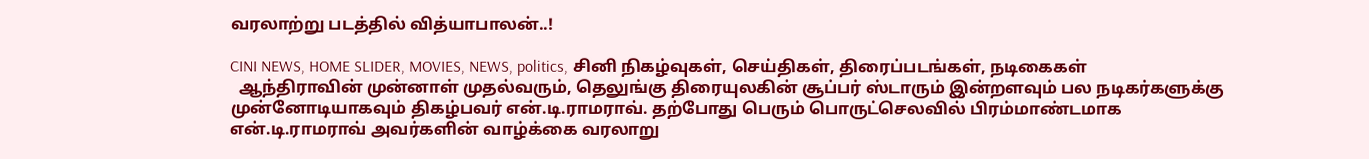வரலாற்று படத்தில் வித்யாபாலன்..!

CINI NEWS, HOME SLIDER, MOVIES, NEWS, politics, சினி நிகழ்வுகள், செய்திகள், திரைப்படங்கள், நடிகைகள்
  ஆந்திராவின் முன்னாள் முதல்வரும், தெலுங்கு திரையுலகின் சூப்பர் ஸ்டாரும் இன்றளவும் பல நடிகர்களுக்கு முன்னோடியாகவும் திகழ்பவர் என்.டி.ராமராவ். தற்போது பெரும் பொருட்செலவில் பிரம்மாண்டமாக என்.டி.ராமராவ் அவர்களின் வாழ்க்கை வரலாறு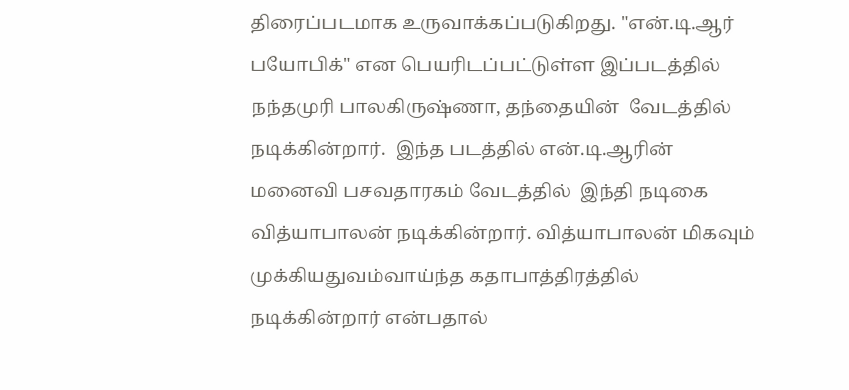திரைப்படமாக உருவாக்கப்படுகிறது. "என்.டி.ஆர் பயோபிக்" என பெயரிடப்பட்டுள்ள இப்படத்தில்  நந்தமுரி பாலகிருஷ்ணா, தந்தையின்  வேடத்தில் நடிக்கின்றார்.  இந்த படத்தில் என்.டி.ஆரின்  மனைவி பசவதாரகம் வேடத்தில்  இந்தி நடிகை வித்யாபாலன் நடிக்கின்றார். வித்யாபாலன் மிகவும் முக்கியதுவம்வாய்ந்த கதாபாத்திரத்தில்  நடிக்கின்றார் என்பதால்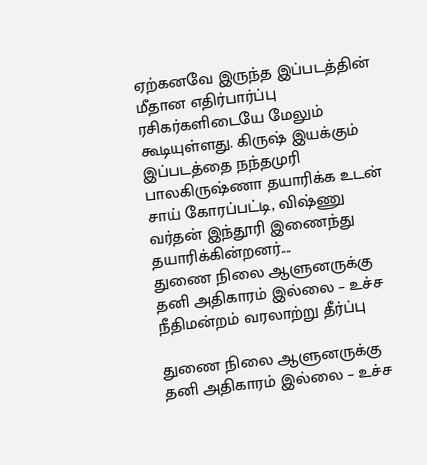ஏற்கனவே இருந்த இப்படத்தின் மீதான எதிர்பார்ப்பு ரசிகர்களிடையே மேலும் கூடியுள்ளது. கிருஷ் இயக்கும் இப்படத்தை நந்தமுரி பாலகிருஷ்ணா தயாரிக்க உடன் சாய் கோரப்பட்டி, விஷ்ணு வர்தன் இந்தூரி இணைந்து  தயாரிக்கின்றனர்....
துணை நிலை ஆளுனருக்கு தனி அதிகாரம் இல்லை – உச்ச நீதிமன்றம் வரலாற்று தீர்ப்பு

துணை நிலை ஆளுனருக்கு தனி அதிகாரம் இல்லை – உச்ச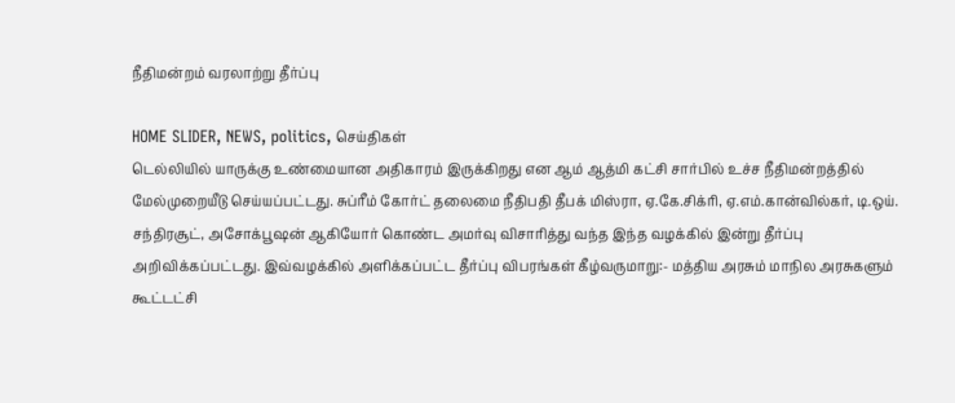நீதிமன்றம் வரலாற்று தீர்ப்பு

HOME SLIDER, NEWS, politics, செய்திகள்
டெல்லியில் யாருக்கு உண்மையான அதிகாரம் இருக்கிறது என ஆம் ஆத்மி கட்சி சார்பில் உச்ச நீதிமன்றத்தில் மேல்முறையீடு செய்யப்பட்டது. சுப்ரீம் கோர்ட் தலைமை நீதிபதி தீபக் மிஸ்ரா, ஏ.கே.சிக்ரி, ஏ.எம்.கான்வில்கர், டி.ஒய். சந்திரசூட், அசோக்பூஷன் ஆகியோர் கொண்ட அமர்வு விசாரித்து வந்த இந்த வழக்கில் இன்று தீர்ப்பு அறிவிக்கப்பட்டது. இவ்வழக்கில் அளிக்கப்பட்ட தீர்ப்பு விபரங்கள் கீழ்வருமாறு:- மத்திய அரசும் மாநில அரசுகளும் கூட்டட்சி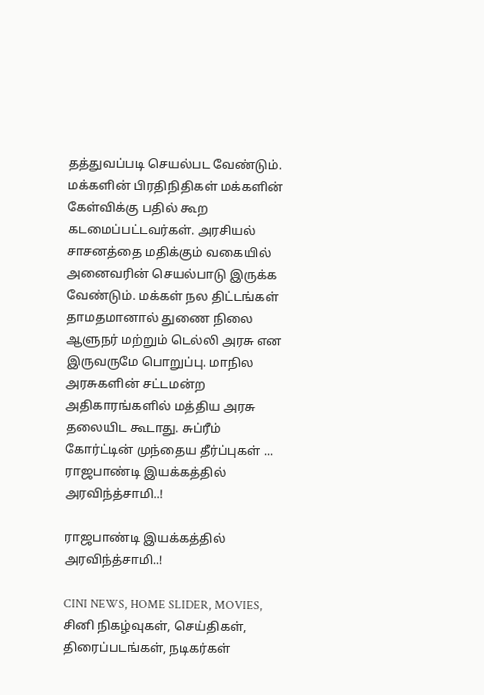தத்துவப்படி செயல்பட வேண்டும். மக்களின் பிரதிநிதிகள் மக்களின் கேள்விக்கு பதில் கூற கடமைப்பட்டவர்கள். அரசியல் சாசனத்தை மதிக்கும் வகையில் அனைவரின் செயல்பாடு இருக்க வேண்டும். மக்கள் நல திட்டங்கள் தாமதமானால் துணை நிலை ஆளுநர் மற்றும் டெல்லி அரசு என இருவருமே பொறுப்பு. மாநில அரசுகளின் சட்டமன்ற அதிகாரங்களில் மத்திய அரசு தலையிட கூடாது. சுப்ரீம் கோர்ட்டின் முந்தைய தீர்ப்புகள் ...
ராஜபாண்டி இயக்கத்தில் அரவிந்த்சாமி..!

ராஜபாண்டி இயக்கத்தில் அரவிந்த்சாமி..!

CINI NEWS, HOME SLIDER, MOVIES, சினி நிகழ்வுகள், செய்திகள், திரைப்படங்கள், நடிகர்கள்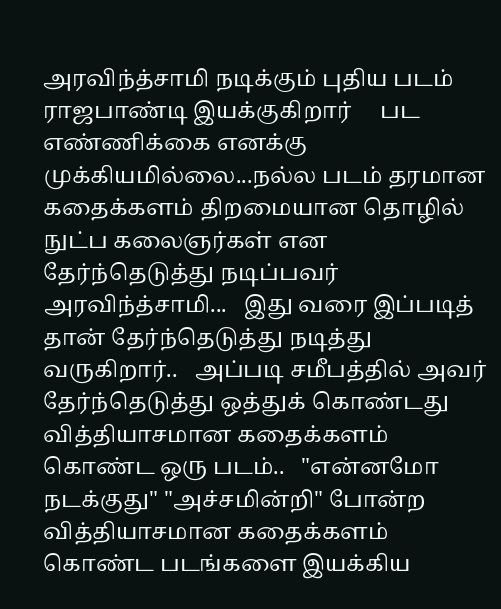அரவிந்த்சாமி நடிக்கும் புதிய படம்  ராஜபாண்டி இயக்குகிறார்     பட எண்ணிக்கை எனக்கு முக்கியமில்லை...நல்ல படம் தரமான கதைக்களம் திறமையான தொழில் நுட்ப கலைஞர்கள் என தேர்ந்தெடுத்து நடிப்பவர் அரவிந்த்சாமி...   இது வரை இப்படித் தான் தேர்ந்தெடுத்து நடித்து வருகிறார்..   அப்படி சமீபத்தில் அவர் தேர்ந்தெடுத்து ஒத்துக் கொண்டது  வித்தியாசமான கதைக்களம் கொண்ட ஒரு படம்..   "என்னமோ நடக்குது" "அச்சமின்றி" போன்ற வித்தியாசமான கதைக்களம் கொண்ட படங்களை இயக்கிய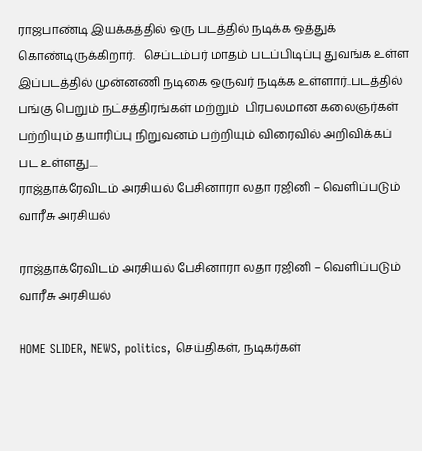ராஜபாண்டி இயக்கத்தில் ஒரு படத்தில் நடிக்க ஒத்துக் கொண்டிருக்கிறார்.   செப்டம்பர் மாதம் படப்பிடிப்பு துவங்க உள்ள இப்படத்தில் முன்னணி நடிகை ஒருவர் நடிக்க உள்ளார்..படத்தில் பங்கு பெறும் நட்சத்திரங்கள் மற்றும்  பிரபலமான கலைஞர்கள் பற்றியும் தயாரிப்பு நிறுவனம் பற்றியும் விரைவில் அறிவிக்கப் பட உள்ளது....
ராஜ்தாக்ரேவிடம் அரசியல் பேசினாரா லதா ரஜினி – வெளிப்படும் வாரீசு அரசியல்

ராஜ்தாக்ரேவிடம் அரசியல் பேசினாரா லதா ரஜினி – வெளிப்படும் வாரீசு அரசியல்

HOME SLIDER, NEWS, politics, செய்திகள், நடிகர்கள்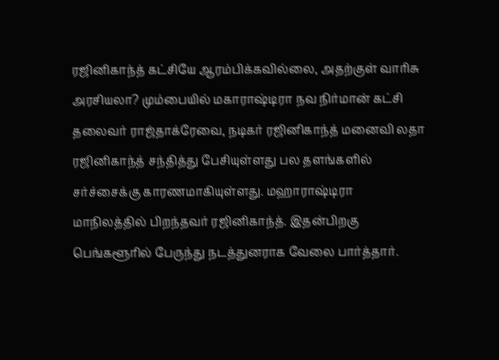ரஜினிகாந்த் கட்சியே ஆரம்பிக்கவில்லை, அதற்குள் வாரிசு அரசியலா? மும்பையில் மகாராஷ்டிரா நவ நிர்மான் கட்சி தலைவர் ராஜ்தாக்ரேவை, நடிகர் ரஜினிகாந்த் மனைவி லதா ரஜினிகாந்த் சந்தித்து பேசியுள்ளது பல தளங்களில் சர்ச்சைக்கு காரணமாகியுள்ளது. மஹாராஷ்டிரா மாநிலத்தில் பிறந்தவர் ரஜினிகாந்த். இதன்பிறகு பெங்களூரில் பேருந்து நடத்துனராக வேலை பார்த்தார்.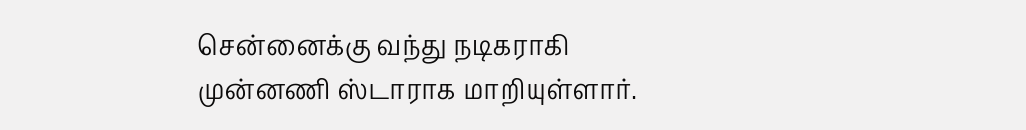சென்னைக்கு வந்து நடிகராகி முன்னணி ஸ்டாராக மாறியுள்ளார்.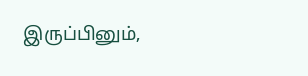இருப்பினும்,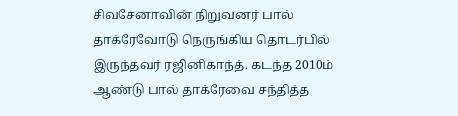சிவசேனாவின் நிறுவனர் பால் தாக்ரேவோடு நெருங்கிய தொடர்பில் இருந்தவர் ரஜினிகாந்த். கடந்த 2010ம் ஆண்டு பால் தாக்ரேவை சந்தித்த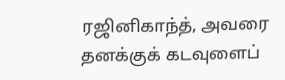ரஜினிகாந்த், அவரை தனக்குக் கடவுளைப்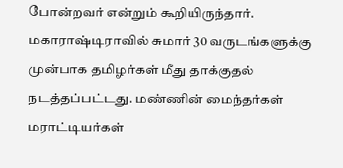போன்றவர் என்றும் கூறியிருந்தார். மகாராஷ்டிராவில் சுமார் 30 வருடங்களுக்கு முன்பாக தமிழர்கள் மீது தாக்குதல் நடத்தப்பட்டது. மண்ணின் மைந்தர்கள் மராட்டியர்கள்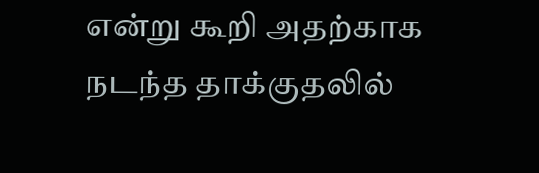என்று கூறி அதற்காக நடந்த தாக்குதலில்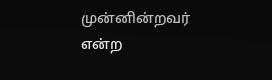முன்னின்றவர் என்ற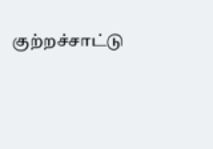குற்றச்சாட்டு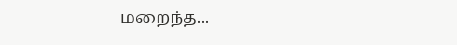மறைந்த...